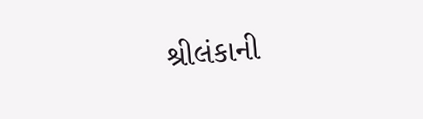શ્રીલંકાની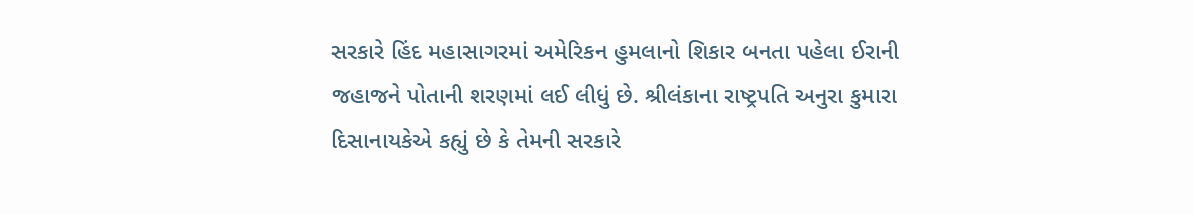સરકારે હિંદ મહાસાગરમાં અમેરિકન હુમલાનો શિકાર બનતા પહેલા ઈરાની જહાજને પોતાની શરણમાં લઈ લીધું છે. શ્રીલંકાના રાષ્ટ્રપતિ અનુરા કુમારા દિસાનાયકેએ કહ્યું છે કે તેમની સરકારે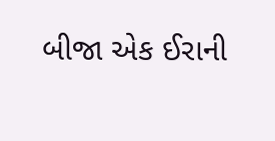બીજા એક ઈરાની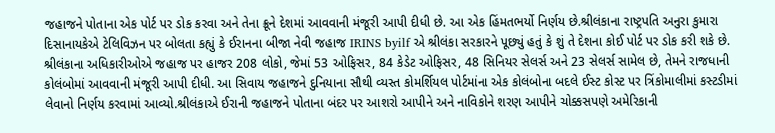જહાજને પોતાના એક પોર્ટ પર ડોક કરવા અને તેના ક્રૂને દેશમાં આવવાની મંજૂરી આપી દીધી છે. આ એક હિંમતભર્યો નિર્ણય છે.શ્રીલંકાના રાષ્ટ્રપતિ અનુરા કુમારા દિસાનાયકેએ ટેલિવિઝન પર બોલતા કહ્યું કે ઈરાનના બીજા નેવી જહાજ IRINS byilf એ શ્રીલંકા સરકારને પૂછ્યું હતું કે શું તે દેશના કોઈ પોર્ટ પર ડોક કરી શકે છે. શ્રીલંકાના અધિકારીઓએ જહાજ પર હાજર 208 લોકો, જેમાં 53 ઓફિસર, 84 કેડેટ ઓફિસર, 48 સિનિયર સેલર્સ અને 23 સેલર્સ સામેલ છે, તેમને રાજધાની કોલંબોમાં આવવાની મંજૂરી આપી દીધી. આ સિવાય જહાજને દુનિયાના સૌથી વ્યસ્ત કોમર્શિયલ પોર્ટમાંના એક કોલંબોના બદલે ઈસ્ટ કોસ્ટ પર ત્રિંકોમાલીમાં કસ્ટડીમાં લેવાનો નિર્ણય કરવામાં આવ્યો.શ્રીલંકાએ ઈરાની જહાજને પોતાના બંદર પર આશરો આપીને અને નાવિકોને શરણ આપીને ચોક્કસપણે અમેરિકાની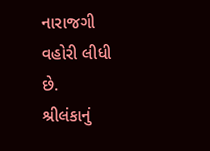નારાજગી વહોરી લીધી છે.
શ્રીલંકાનું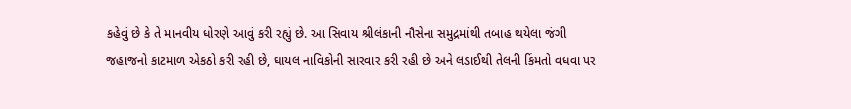કહેવું છે કે તે માનવીય ધોરણે આવું કરી રહ્યું છે. આ સિવાય શ્રીલંકાની નૌસેના સમુદ્રમાંથી તબાહ થયેલા જંગી જહાજનો કાટમાળ એકઠો કરી રહી છે, ઘાયલ નાવિકોની સારવાર કરી રહી છે અને લડાઈથી તેલની કિંમતો વધવા પર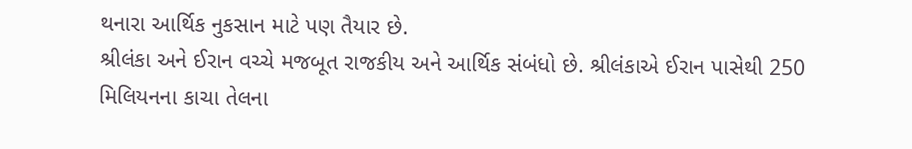થનારા આર્થિક નુકસાન માટે પણ તૈયાર છે.
શ્રીલંકા અને ઈરાન વચ્ચે મજબૂત રાજકીય અને આર્થિક સંબંધો છે. શ્રીલંકાએ ઈરાન પાસેથી 250 મિલિયનના કાચા તેલના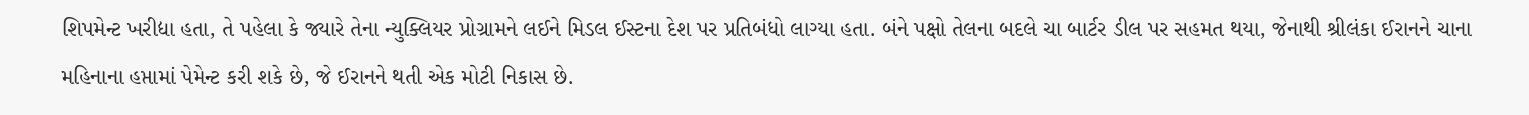શિપમેન્ટ ખરીદ્યા હતા, તે પહેલા કે જ્યારે તેના ન્યુક્લિયર પ્રોગ્રામને લઈને મિડલ ઈસ્ટના દેશ પર પ્રતિબંધો લાગ્યા હતા. બંને પક્ષો તેલના બદલે ચા બાર્ટર ડીલ પર સહમત થયા, જેનાથી શ્રીલંકા ઈરાનને ચાના મહિનાના હપ્તામાં પેમેન્ટ કરી શકે છે, જે ઈરાનને થતી એક મોટી નિકાસ છે.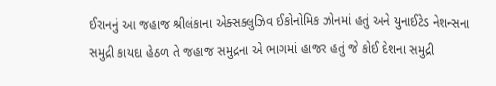ઈરાનનું આ જહાજ શ્રીલંકાના એક્સક્લુઝિવ ઈકોનોમિક ઝોનમાં હતું અને યુનાઈટેડ નેશન્સના સમુદ્રી કાયદા હેઠળ તે જહાજ સમુદ્રના એ ભાગમાં હાજર હતું જે કોઈ દેશના સમુદ્રી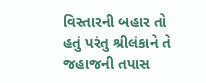વિસ્તારની બહાર તો હતું પરંતુ શ્રીલંકાને તે જહાજની તપાસ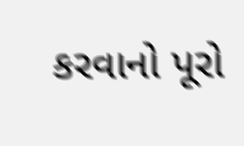કરવાનો પૂરો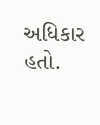અધિકાર હતો.